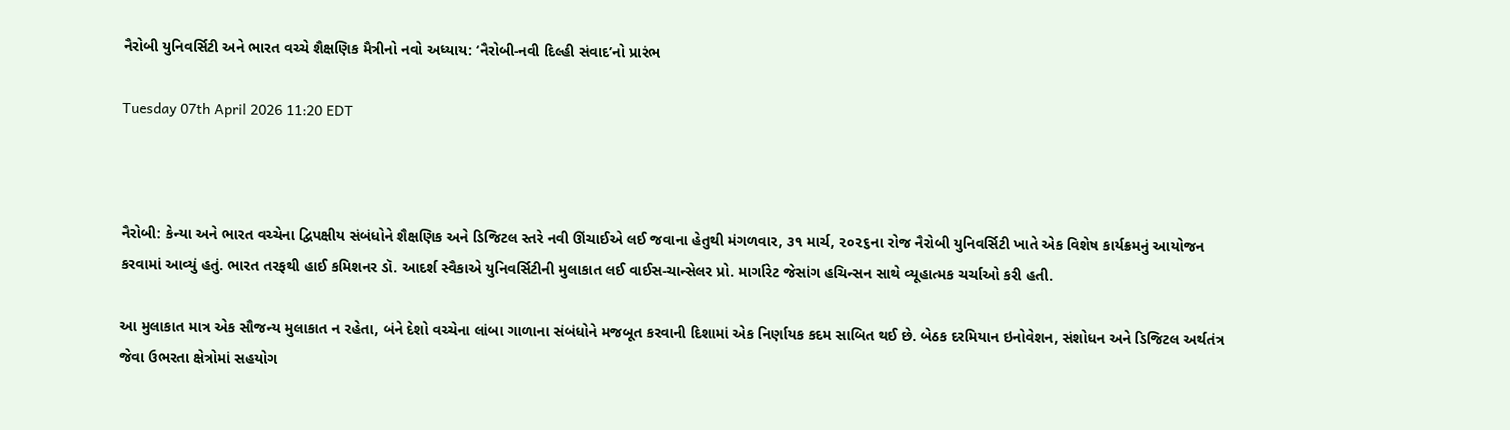નૈરોબી યુનિવર્સિટી અને ભારત વચ્ચે શૈક્ષણિક મૈત્રીનો નવો અધ્યાય: ‘નૈરોબી-નવી દિલ્હી સંવાદ’નો પ્રારંભ

Tuesday 07th April 2026 11:20 EDT



નૈરોબી: કેન્યા અને ભારત વચ્ચેના દ્વિપક્ષીય સંબંધોને શૈક્ષણિક અને ડિજિટલ સ્તરે નવી ઊંચાઈએ લઈ જવાના હેતુથી મંગળવાર, ૩૧ માર્ચ, ૨૦૨૬ના રોજ નૈરોબી યુનિવર્સિટી ખાતે એક વિશેષ કાર્યક્રમનું આયોજન કરવામાં આવ્યું હતું. ભારત તરફથી હાઈ કમિશનર ડૉ. આદર્શ સ્વૈકાએ યુનિવર્સિટીની મુલાકાત લઈ વાઈસ-ચાન્સેલર પ્રો. માર્ગારેટ જેસાંગ હચિન્સન સાથે વ્યૂહાત્મક ચર્ચાઓ કરી હતી.

આ મુલાકાત માત્ર એક સૌજન્ય મુલાકાત ન રહેતા, બંને દેશો વચ્ચેના લાંબા ગાળાના સંબંધોને મજબૂત કરવાની દિશામાં એક નિર્ણાયક કદમ સાબિત થઈ છે. બેઠક દરમિયાન ઇનોવેશન, સંશોધન અને ડિજિટલ અર્થતંત્ર જેવા ઉભરતા ક્ષેત્રોમાં સહયોગ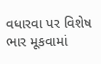વધારવા પર વિશેષ ભાર મૂકવામાં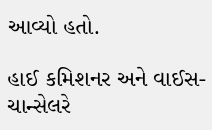આવ્યો હતો.

હાઈ કમિશનર અને વાઈસ-ચાન્સેલરે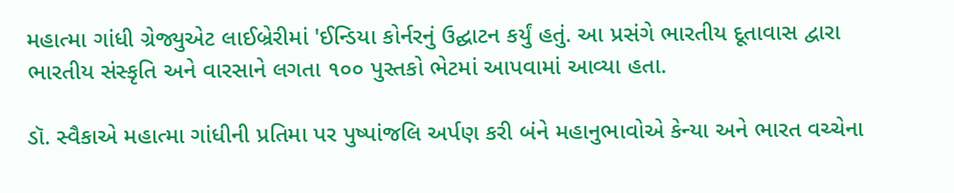મહાત્મા ગાંધી ગ્રેજ્યુએટ લાઈબ્રેરીમાં 'ઈન્ડિયા કોર્નરનું ઉદ્ઘાટન કર્યું હતું. આ પ્રસંગે ભારતીય દૂતાવાસ દ્વારા ભારતીય સંસ્કૃતિ અને વારસાને લગતા ૧૦૦ પુસ્તકો ભેટમાં આપવામાં આવ્યા હતા.

ડૉ. સ્વૈકાએ મહાત્મા ગાંધીની પ્રતિમા પર પુષ્પાંજલિ અર્પણ કરી બંને મહાનુભાવોએ કેન્યા અને ભારત વચ્ચેના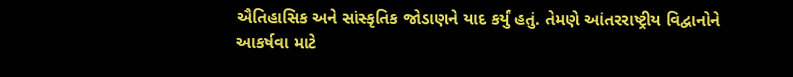ઐતિહાસિક અને સાંસ્કૃતિક જોડાણને યાદ કર્યું હતું. તેમણે આંતરરાષ્ટ્રીય વિદ્વાનોને આકર્ષવા માટે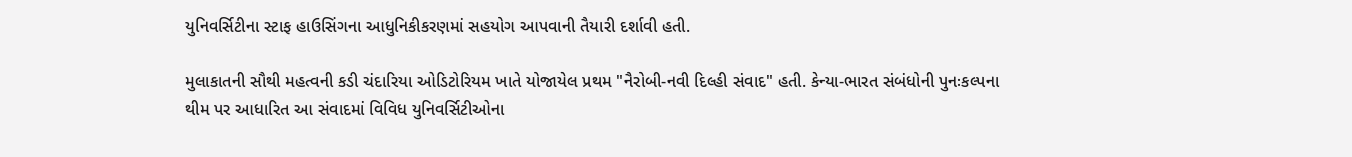યુનિવર્સિટીના સ્ટાફ હાઉસિંગના આધુનિકીકરણમાં સહયોગ આપવાની તૈયારી દર્શાવી હતી.

મુલાકાતની સૌથી મહત્વની કડી ચંદારિયા ઓડિટોરિયમ ખાતે યોજાયેલ પ્રથમ "નૈરોબી-નવી દિલ્હી સંવાદ" હતી. કેન્યા-ભારત સંબંધોની પુનઃકલ્પના થીમ પર આધારિત આ સંવાદમાં વિવિધ યુનિવર્સિટીઓના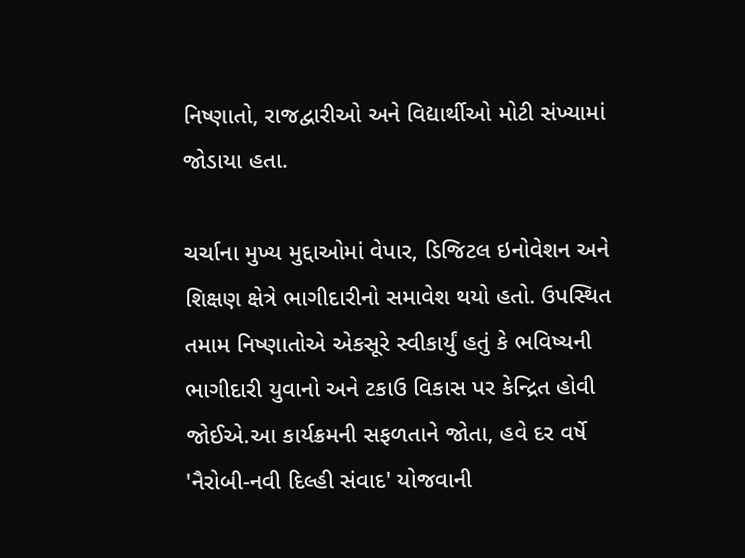નિષ્ણાતો, રાજદ્વારીઓ અને વિદ્યાર્થીઓ મોટી સંખ્યામાં જોડાયા હતા.

ચર્ચાના મુખ્ય મુદ્દાઓમાં વેપાર, ડિજિટલ ઇનોવેશન અને શિક્ષણ ક્ષેત્રે ભાગીદારીનો સમાવેશ થયો હતો. ઉપસ્થિત તમામ નિષ્ણાતોએ એકસૂરે સ્વીકાર્યું હતું કે ભવિષ્યની ભાગીદારી યુવાનો અને ટકાઉ વિકાસ પર કેન્દ્રિત હોવી જોઈએ.આ કાર્યક્રમની સફળતાને જોતા, હવે દર વર્ષે 'નૈરોબી-નવી દિલ્હી સંવાદ' યોજવાની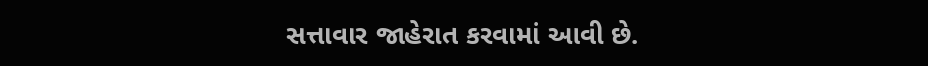સત્તાવાર જાહેરાત કરવામાં આવી છે.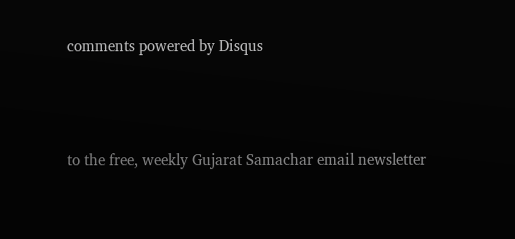comments powered by Disqus



to the free, weekly Gujarat Samachar email newsletter